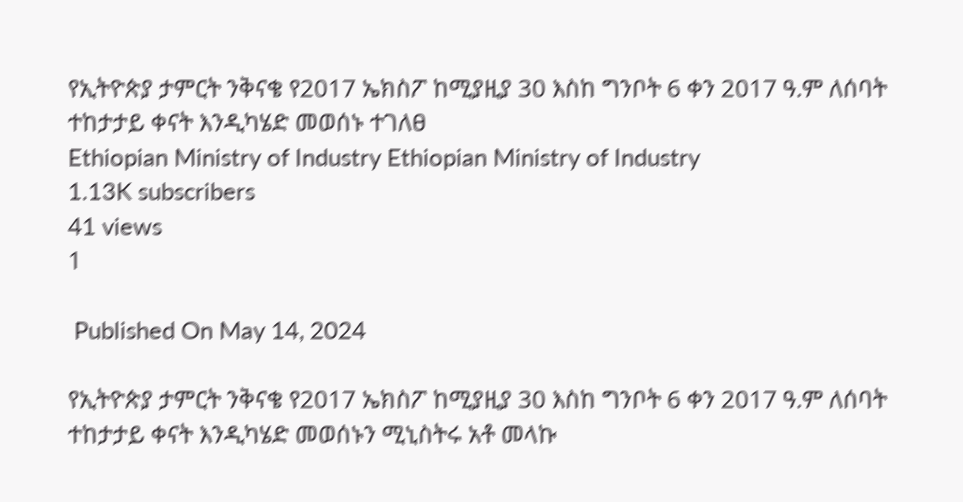የኢትዮጵያ ታምርት ንቅናቄ የ2017 ኤክስፖ ከሚያዚያ 30 እስከ ግንቦት 6 ቀን 2017 ዓ.ም ለሰባት ተከታታይ ቀናት እንዲካሄድ መወሰኑ ተገለፀ
Ethiopian Ministry of Industry Ethiopian Ministry of Industry
1.13K subscribers
41 views
1

 Published On May 14, 2024

የኢትዮጵያ ታምርት ንቅናቄ የ2017 ኤክስፖ ከሚያዚያ 30 እስከ ግንቦት 6 ቀን 2017 ዓ.ም ለሰባት ተከታታይ ቀናት እንዲካሄድ መወሰኑን ሚኒስትሩ አቶ መላኩ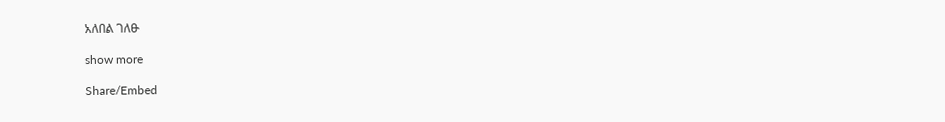አለበል ገለፁ

show more

Share/Embed